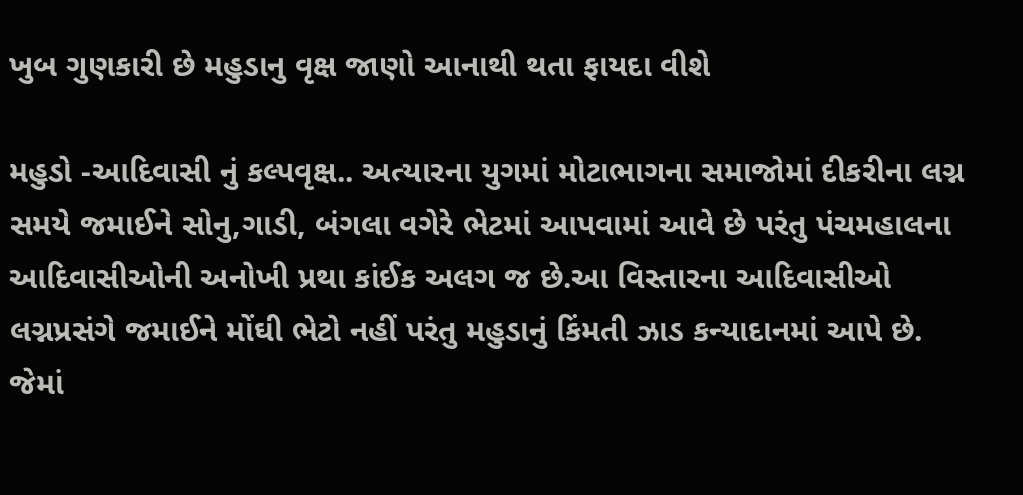ખુબ ગુણકારી છે મહુડાનુ વૃક્ષ જાણો આનાથી થતા ફાયદા વીશે

મહુડો -આદિવાસી નું કલ્પવૃક્ષ.. અત્યારના યુગમાં મોટાભાગના સમાજોમાં દીકરીના લગ્ન સમયે જમાઈને સોનુ,ગાડી, બંગલા વગેરે ભેટમાં આપવામાં આવે છે પરંતુ પંચમહાલના આદિવાસીઓની અનોખી પ્રથા કાંઈક અલગ જ છે.આ વિસ્તારના આદિવાસીઓ લગ્નપ્રસંગે જમાઈને મોંઘી ભેટો નહીં પરંતુ મહુડાનું કિંમતી ઝાડ કન્યાદાનમાં આપે છે. જેમાં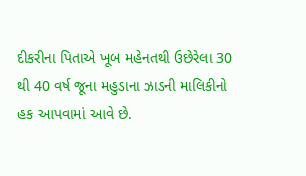દીકરીના પિતાએ ખૂબ મહેનતથી ઉછેરેલા 30 થી 40 વર્ષ જૂના મહુડાના ઝાડની માલિકીનો હક આપવામાં આવે છે.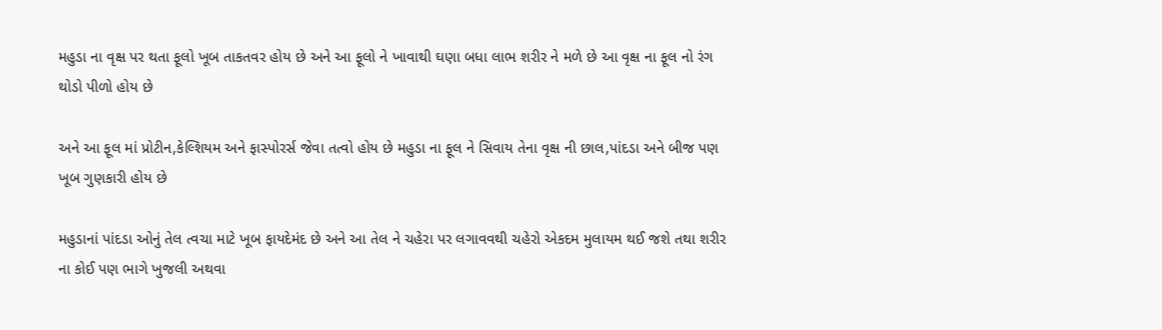મહુડા ના વૃક્ષ પર થતા ફૂલો ખૂબ તાકતવર હોય છે અને આ ફૂલો ને ખાવાથી ઘણા બધા લાભ શરીર ને મળે છે આ વૃક્ષ ના ફૂલ નો રંગ થોડો પીળો હોય છે

અને આ ફૂલ માં પ્રોટીન,કેલ્શિયમ અને ફાસ્પોરર્સ જેવા તત્વો હોય છે મહુડા ના ફૂલ ને સિવાય તેના વૃક્ષ ની છાલ,પાંદડા અને બીજ પણ ખૂબ ગુણકારી હોય છે

મહુડાનાં પાંદડા ઓનું તેલ ત્વચા માટે ખૂબ ફાયદેમંદ છે અને આ તેલ ને ચહેરા પર લગાવવથી ચહેરો એકદમ મુલાયમ થઈ જશે તથા શરીર ના કોઈ પણ ભાગે ખુજલી અથવા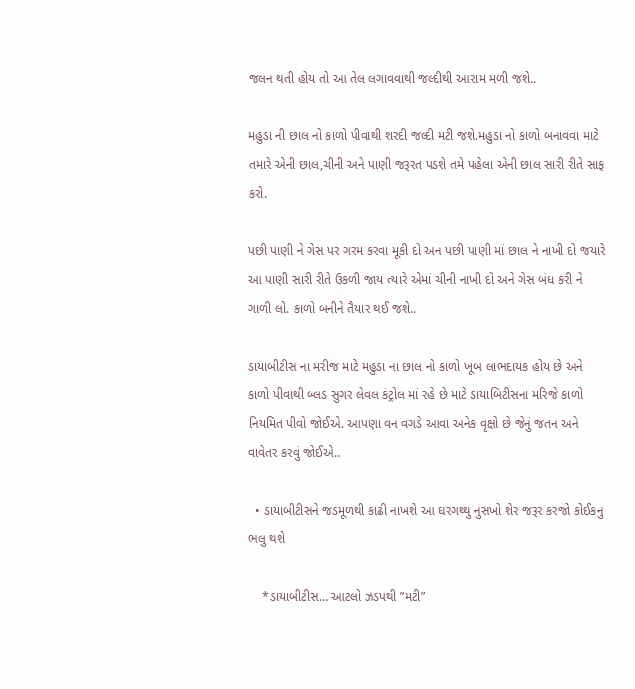જલન થતી હોય તો આ તેલ લગાવવાથી જલ્દીથી આરામ મળી જશે..

મહુડા ની છાલ નો કાળો પીવાથી શરદી જલ્દી મટી જશે.મહુડા નો કાળો બનાવવા માટે તમારે એની છાલ,ચીની અને પાણી જરૂરત પડશે તમે પહેલા એની છાલ સારી રીતે સાફ કરો.

પછી પાણી ને ગેસ પર ગરમ કરવા મૂકી દો અન પછી પાણી માં છાલ ને નાખી દો જયારે આ પાણી સારી રીતે ઉકળી જાય ત્યારે એમાં ચીની નાખી દો અને ગેસ બંધ કરી ને ગાળી લો. કાળો બનીને તૈયાર થઈ જશે..

ડાયાબીટીસ ના મરીજ માટે મહુડા ના છાલ નો કાળો ખૂબ લાભદાયક હોય છે અને કાળો પીવાથી બ્લડ સુગર લેવલ કંટ્રોલ માં રહે છે માટે ડાયાબિટીસના મરિજે કાળો નિયમિત પીવો જોઈએ. આપણા વન વગડે આવા અનેક વૃક્ષો છે જેનું જતન અને વાવેતર કરવું જોઈએ..

  • ડાયાબીટીસને જડમૂળથી કાઢી નાખશે આ ઘરગથ્થુ નુસખો શેર જરૂર કરજો કોઈકનુ ભલુ થશે

    *ડાયાબીટીસ… આટલો ઝડપથી ”મટી”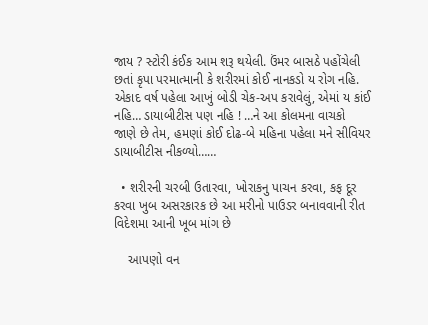જાય ? સ્ટોરી કંઈક આમ શરૂ થયેલી. ઉંમર બાસઠે પહોંચેલી છતાં કૃપા પરમાત્માની કે શરીરમાં કોઈ નાનકડો ય રોગ નહિ. એકાદ વર્ષ પહેલા આખું બોડી ચેક-અપ કરાવેલું, એમાં ય કાંઈ નહિ… ડાયાબીટીસ પણ નહિ ! …ને આ કોલમના વાચકો જાણે છે તેમ, હમણાં કોઈ દોઢ-બે મહિના પહેલા મને સીવિયર ડાયાબીટીસ નીકળ્યો……

  • શરીરની ચરબી ઉતારવા, ખોરાકનુ પાચન કરવા, કફ દૂર કરવા ખુબ અસરકારક છે આ મરીનો પાઉડર બનાવવાની રીત વિદેશમા આની ખૂબ માંગ છે

    આપણો વન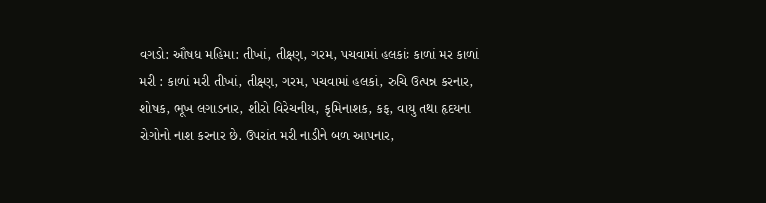વગડો: ઔષધ મહિમા: તીખાં, તીક્ષ્ણ, ગરમ, પચવામાં હલકાંઃ કાળાં મર કાળાં મરી : કાળાં મરી તીખાં, તીક્ષ્ણ, ગરમ, પચવામાં હલકાં, રુચિ ઉત્પન્ન કરનાર, શોષક, ભૂખ લગાડનાર, શીરો વિરેચનીય, કૃમિનાશક, કફ, વાયુ તથા હૃદયના રોગોનો નાશ કરનાર છે. ઉપરાંત મરી નાડીને બળ આપનાર,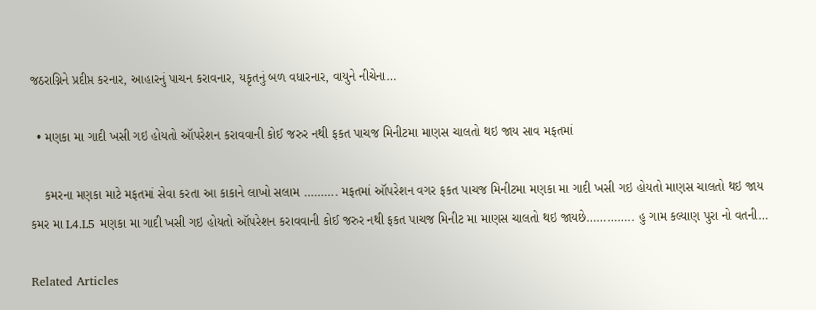જઠરાગ્નિને પ્રદીપ્ત કરનાર, આહારનું પાચન કરાવનાર, યકૃતનું બળ વધારનાર, વાયુને નીચેના…

  • મણકા મા ગાદી ખસી ગઇ હોયતો ઑપરેશન કરાવવાની કોઈ જરુર નથી ફકત પાચજ મિનીટમા માણસ ચાલતો થઇ જાય સાવ મફતમાં

    કમરના મણકા માટે મફતમાં સેવા કરતા આ કાકાને લાખો સલામ ………. મફતમાં ઑપરેશન વગર ફકત પાચજ મિનીટમા મણકા મા ગાદી ખસી ગઇ હોયતો માણસ ચાલતો થઇ જાય કમર મા L4.L5 મણકા મા ગાદી ખસી ગઇ હોયતો ઑપરેશન કરાવવાની કોઈ જરુર નથી ફકત પાચજ મિનીટ મા માણસ ચાલતો થઇ જાયછે………….. હુ ગામ કલ્યાણ પુરા નો વતની…

Related Articles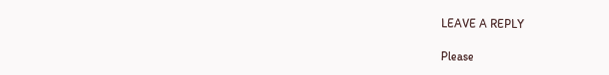LEAVE A REPLY

Please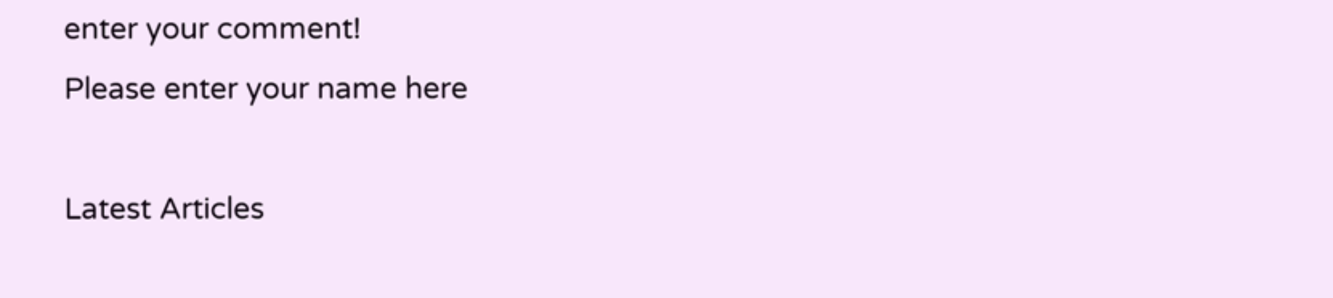enter your comment!
Please enter your name here

Latest Articles